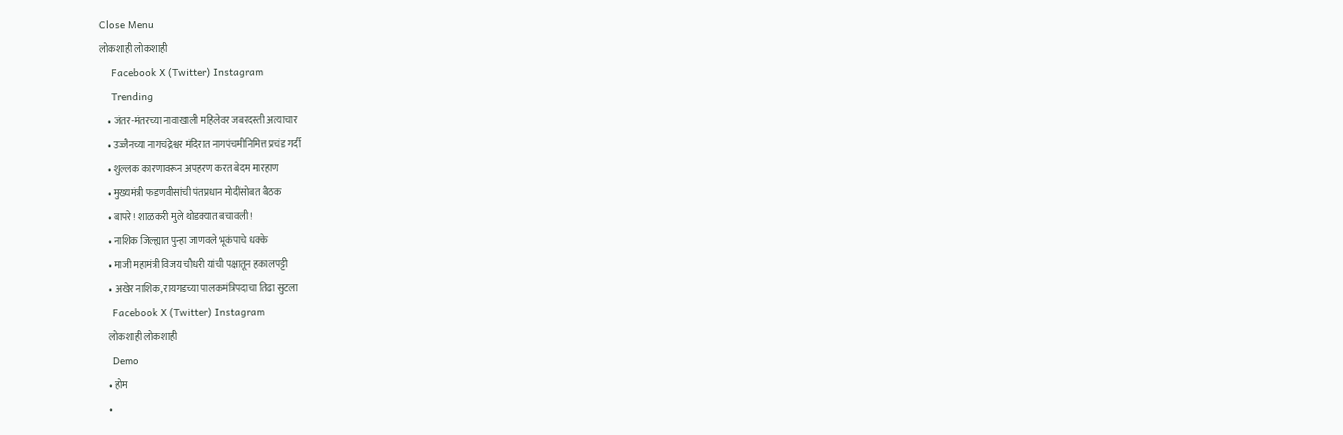Close Menu
लोकशाही लोकशाही
    Facebook X (Twitter) Instagram
    Trending
    • जंतर-मंतरच्या नावाखाली महिलेवर जबरदस्ती अत्याचार
    • उज्जैनच्या नागचंद्रेश्वर मंदिरात नागपंचमीनिमित्त प्रचंड गर्दी
    • शुल्लक कारणावरून अपहरण करत बेदम मारहाण
    • मुख्यमंत्री फडणवीसांची पंतप्रधान मोदींसोबत बैठक
    • बापरे! शाळकरी मुले थोडक्यात बचावली!
    • नाशिक जिल्ह्यात पुन्हा जाणवले भूकंपाचे धक्के
    • माजी महामंत्री विजय चौधरी यांची पक्षातून हकालपट्टी
    • अखेर नाशिक, रायगडच्या पालकमंत्रिपदाचा तिढा सुटला
    Facebook X (Twitter) Instagram
    लोकशाही लोकशाही
    Demo
    • होम
    •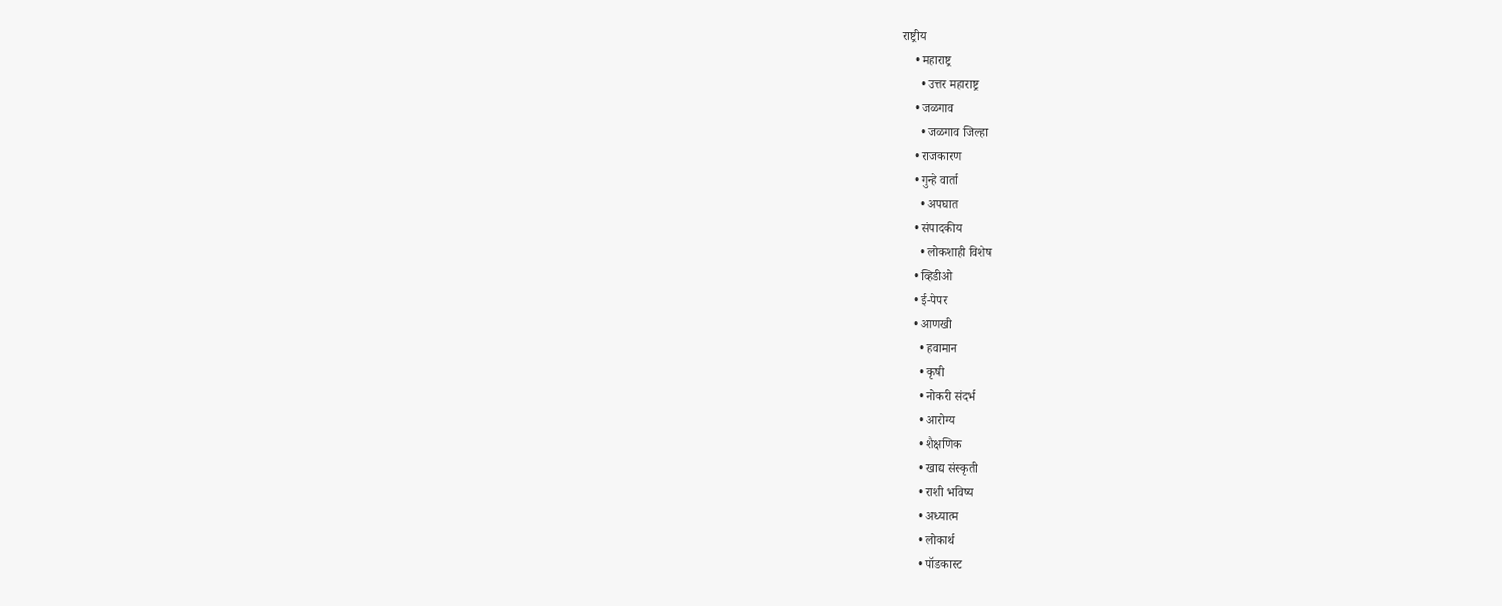राष्ट्रीय
    • महाराष्ट्र
      • उत्तर महाराष्ट्र
    • जळगाव
      • जळगाव जिल्हा
    • राजकारण
    • गुन्हे वार्ता
      • अपघात
    • संपादकीय
      • लोकशाही विशेष
    • व्हिडीओ
    • ई-पेपर
    • आणखी
      • हवामान
      • कृषी
      • नोकरी संदर्भ
      • आरोग्य
      • शैक्षणिक
      • खाद्य संस्कृती
      • राशी भविष्य
      • अध्यात्म
      • लोकार्थ
      • पॉडकास्ट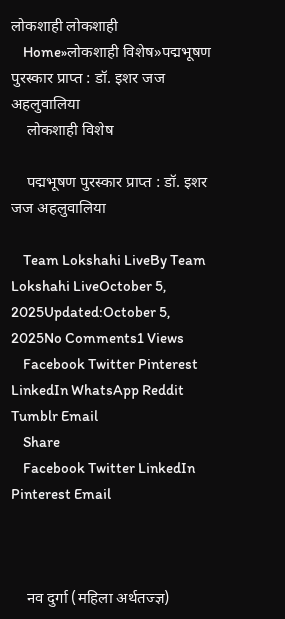लोकशाही लोकशाही
    Home»लोकशाही विशेष»पद्मभूषण पुरस्कार प्राप्त : डॉ. इशर जज अहलुवालिया
    लोकशाही विशेष

    पद्मभूषण पुरस्कार प्राप्त : डॉ. इशर जज अहलुवालिया

    Team Lokshahi LiveBy Team Lokshahi LiveOctober 5, 2025Updated:October 5, 2025No Comments1 Views
    Facebook Twitter Pinterest LinkedIn WhatsApp Reddit Tumblr Email
    Share
    Facebook Twitter LinkedIn Pinterest Email



    नव दुर्गा (महिला अर्थतज्ज्ञ)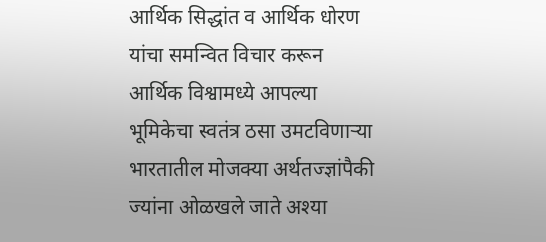आर्थिक सिद्धांत व आर्थिक धोरण यांचा समन्वित विचार करून आर्थिक विश्वामध्ये आपल्या भूमिकेचा स्वतंत्र ठसा उमटविणाऱ्या भारतातील मोजक्या अर्थतज्ज्ञांपैकी ज्यांना ओळखले जाते अश्या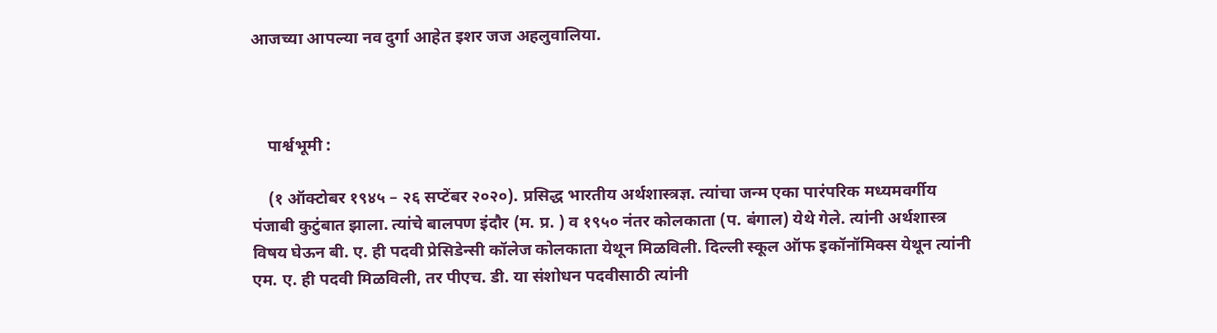आजच्या आपल्या नव दुर्गा आहेत इशर जज अहलुवालिया.



    पार्श्वभूमी :

    (१ ऑक्टोबर १९४५ – २६ सप्टेंबर २०२०). प्रसिद्ध भारतीय अर्थशास्त्रज्ञ. त्यांचा जन्म एका पारंपरिक मध्यमवर्गीय पंजाबी कुटुंबात झाला. त्यांचे बालपण इंदौर (म. प्र. ) व १९५० नंतर कोलकाता (प. बंगाल) येथे गेले. त्यांनी अर्थशास्त्र विषय घेऊन बी. ए. ही पदवी प्रेसिडेन्सी कॉलेज कोलकाता येथून मिळविली. दिल्ली स्कूल ऑफ इकॉनॉमिक्स येथून त्यांनी एम. ए. ही पदवी मिळविली, तर पीएच. डी. या संशोधन पदवीसाठी त्यांनी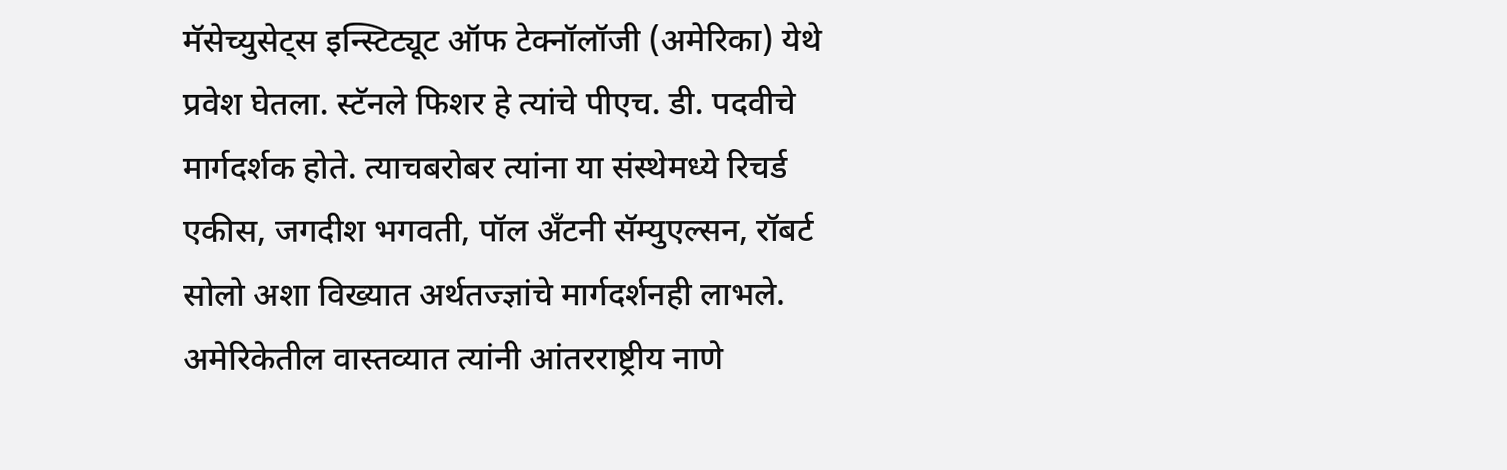मॅसेच्युसेट्स इन्स्टिट्यूट ऑफ टेक्नॉलॉजी (अमेरिका) येथे प्रवेश घेतला. स्टॅनले फिशर हे त्यांचे पीएच. डी. पदवीचे मार्गदर्शक होते. त्याचबरोबर त्यांना या संस्थेमध्ये रिचर्ड एकीस, जगदीश भगवती, पॉल अँटनी सॅम्युएल्सन, रॉबर्ट सोलो अशा विख्यात अर्थतज्ज्ञांचे मार्गदर्शनही लाभले. अमेरिकेतील वास्तव्यात त्यांनी आंतरराष्ट्रीय नाणे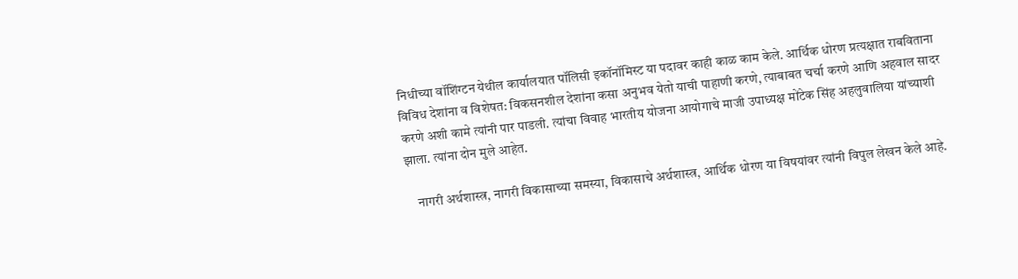निधीच्या वॉशिंग्टन येथील कार्यालयात पॉलिसी इकॉनॉमिस्ट या पदावर काही काळ काम केले. आर्थिक धोरण प्रत्यक्षात राबविताना विविध देशांना व विशेषत: विकसनशील देशांना कसा अनुभव येतो याची पाहाणी करणे, त्याबाबत चर्चा करणे आणि अहवाल सादर करणे अशी कामे त्यांनी पार पाडली. त्यांचा विवाह भारतीय योजना आयोगाचे माजी उपाध्यक्ष मोंटेक सिंह अहलुवालिया यांच्याशी झाला. त्यांना दोन मुले आहेत.

    नागरी अर्थशास्त्र, नागरी विकासाच्या समस्या, विकासाचे अर्थशास्त्र, आर्थिक धोरण या विषयांवर त्यांनी विपुल लेखन केले आहे.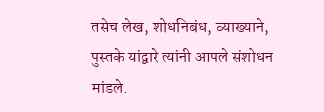तसेच लेख, शोधनिबंध, व्याख्याने, पुस्तके यांद्वारे त्यांनी आपले संशोधन मांडले.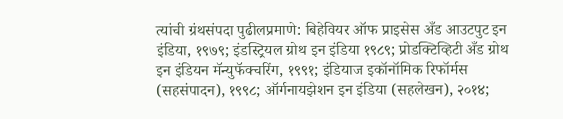त्यांची ग्रंथसंपदा पुढीलप्रमाणे: बिहेवियर ऑफ प्राइसेस अँड आउटपुट इन इंडिया, १९७९; इंडस्ट्रियल ग्रोथ इन इंडिया १९८९; प्रोडक्टिव्हिटी अँड ग्रोथ इन इंडियन मॅन्युफॅक्चरिंग, १९९१; इंडियाज इकॉनॉमिक रिफॉर्मस (सहसंपादन), १९९८; ऑर्गनायझेशन इन इंडिया (सहलेखन), २०१४;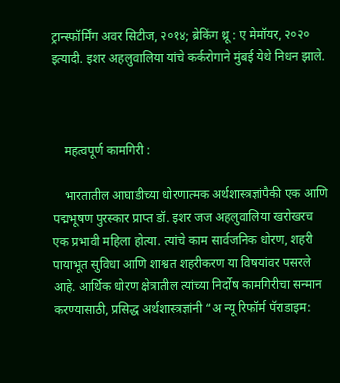ट्रान्स्फॉर्मिंग अवर सिटीज, २०१४; ब्रेकिंग थ्रू : ए मेमॉयर, २०२० इत्यादी. इशर अहलुवालिया यांचे कर्करोगाने मुंबई येथे निधन झाले.



    महत्वपूर्ण कामगिरी :

    भारतातील आघाडीच्या धोरणात्मक अर्थशास्त्रज्ञांपैकी एक आणि पद्मभूषण पुरस्कार प्राप्त डॉ. इशर जज अहलुवालिया खरोखरच एक प्रभावी महिला होत्या. त्यांचे काम सार्वजनिक धोरण, शहरी पायाभूत सुविधा आणि शाश्वत शहरीकरण या विषयांवर पसरले आहे. आर्थिक धोरण क्षेत्रातील त्यांच्या निर्दोष कामगिरीचा सन्मान करण्यासाठी, प्रसिद्ध अर्थशास्त्रज्ञांनी “अ न्यू रिफॉर्म पॅराडाइम: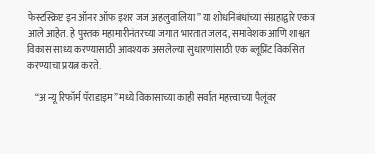फेस्टस्क्रिप्ट इन ऑनर ऑफ इशर जज अहलुवालिया” या शोधनिबंधांच्या संग्रहाद्वारे एकत्र आले आहेत. हे पुस्तक महामारीनंतरच्या जगात भारतात जलद, समावेशक आणि शाश्वत विकास साध्य करण्यासाठी आवश्यक असलेल्या सुधारणांसाठी एक ब्लूप्रिंट विकसित करण्याचा प्रयत्न करते.

    “अ न्यू रिफॉर्म पॅराडाइम” मध्ये विकासाच्या काही सर्वात महत्त्वाच्या पैलूंवर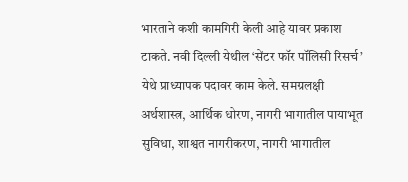भारताने कशी कामगिरी केली आहे यावर प्रकाश टाकते. नवी दिल्ली येथील ‘सेंटर फॉर पॉलिसी रिसर्च’ येथे प्राध्यापक पदावर काम केले. समग्रलक्षी अर्थशास्त्र, आर्थिक धोरण, नागरी भागातील पायाभूत सुविधा, शाश्वत नागरीकरण, नागरी भागातील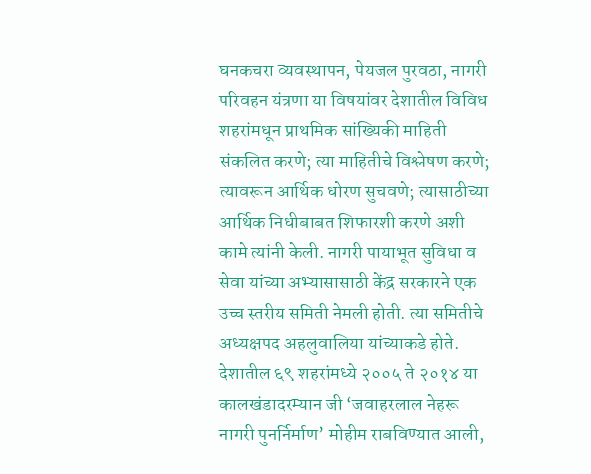घनकचरा व्यवस्थापन, पेयजल पुरवठा, नागरी परिवहन यंत्रणा या विषयांवर देशातील विविध शहरांमधून प्राथमिक सांख्यिकी माहिती संकलित करणे; त्या माहितीचे विश्लेषण करणे; त्यावरून आर्थिक धोरण सुचवणे; त्यासाठीच्या आर्थिक निधीबाबत शिफारशी करणे अशी कामे त्यांनी केली. नागरी पायाभूत सुविधा व सेवा यांच्या अभ्यासासाठी केंद्र सरकारने एक उच्च स्तरीय समिती नेमली होती. त्या समितीचे अध्यक्षपद अहलुवालिया यांच्याकडे होते. देशातील ६९ शहरांमध्ये २००५ ते २०१४ या कालखंडादरम्यान जी ‘जवाहरलाल नेहरू नागरी पुनर्निर्माण’ मोहीम राबविण्यात आली,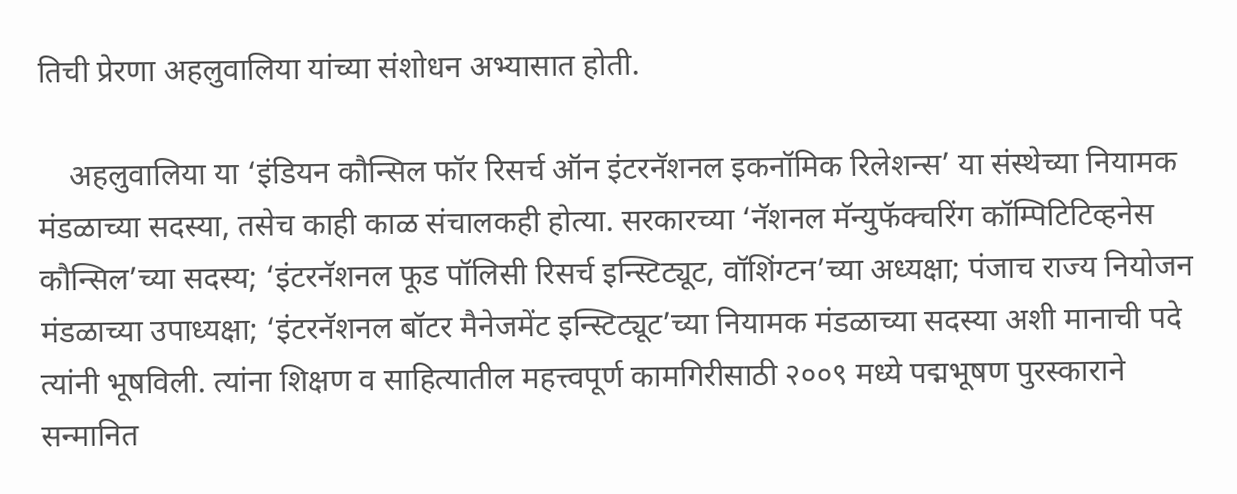तिची प्रेरणा अहलुवालिया यांच्या संशोधन अभ्यासात होती.

    अहलुवालिया या ‘इंडियन कौन्सिल फॉर रिसर्च ऑन इंटरनॅशनल इकनॉमिक रिलेशन्स’ या संस्थेच्या नियामक मंडळाच्या सदस्या, तसेच काही काळ संचालकही होत्या. सरकारच्या ‘नॅशनल मॅन्युफॅक्चरिंग कॉम्पिटिटिव्हनेस कौन्सिल’च्या सदस्य; ‘इंटरनॅशनल फूड पॉलिसी रिसर्च इन्स्टिट्यूट, वॉशिंग्टन’च्या अध्यक्षा; पंजाच राज्य नियोजन मंडळाच्या उपाध्यक्षा; ‘इंटरनॅशनल बॉटर मैनेजमेंट इन्स्टिट्यूट’च्या नियामक मंडळाच्या सदस्या अशी मानाची पदे त्यांनी भूषविली. त्यांना शिक्षण व साहित्यातील महत्त्वपूर्ण कामगिरीसाठी २००९ मध्ये पद्मभूषण पुरस्काराने सन्मानित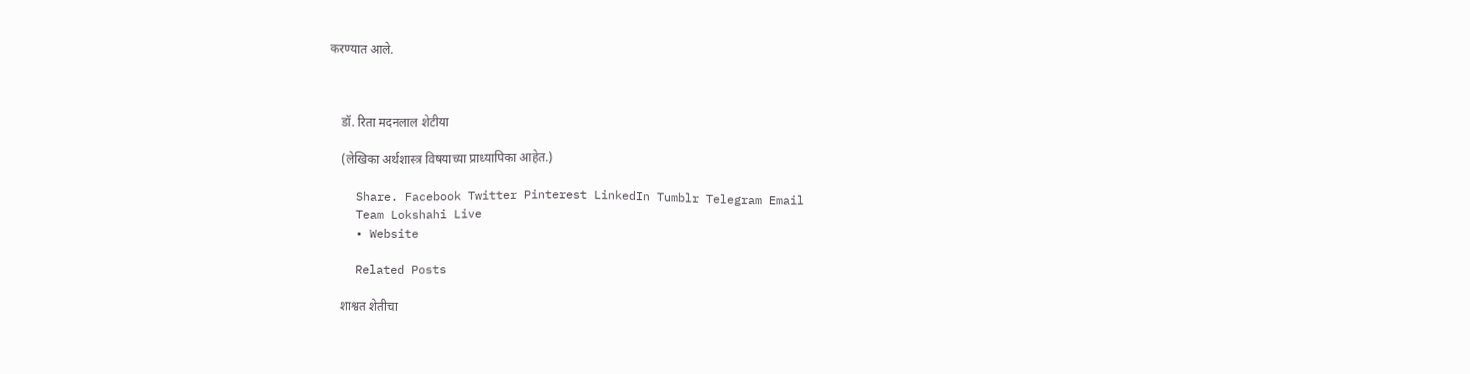करण्यात आले.



    डॉ. रिता मदनलाल शेटीया

    (लेखिका अर्थशास्त्र विषयाच्या प्राध्यापिका आहेत.)

    Share. Facebook Twitter Pinterest LinkedIn Tumblr Telegram Email
    Team Lokshahi Live
    • Website

    Related Posts

    शाश्वत शेतीचा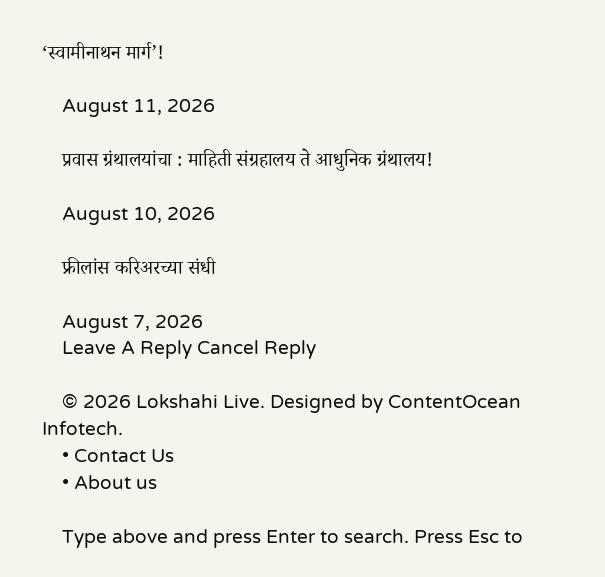‘स्वामीनाथन मार्ग’!

    August 11, 2026

    प्रवास ग्रंथालयांचा : माहिती संग्रहालय ते आधुनिक ग्रंथालय!

    August 10, 2026

    फ्रीलांस करिअरच्या संधी

    August 7, 2026
    Leave A Reply Cancel Reply

    © 2026 Lokshahi Live. Designed by ContentOcean Infotech.
    • Contact Us
    • About us

    Type above and press Enter to search. Press Esc to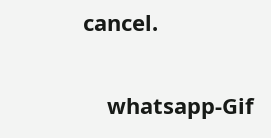cancel.

    whatsapp-Gif